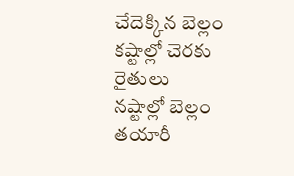చేదెక్కిన బెల్లం
కష్టాల్లో చెరకు రైతులు
నష్టాల్లో బెల్లం తయారీ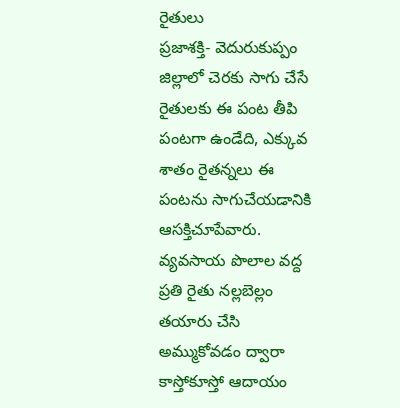రైతులు
ప్రజాశక్తి- వెదురుకుప్పం
జిల్లాలో చెరకు సాగు చేసే రైతులకు ఈ పంట తీపి పంటగా ఉండేది, ఎక్కువ శాతం రైతన్నలు ఈ పంటను సాగుచేయడానికి ఆసక్తిచూపేవారు. వ్యవసాయ పొలాల వద్ద ప్రతి రైతు నల్లబెల్లం తయారు చేసి అమ్ముకోవడం ద్వారా కాస్తోకూస్తో ఆదాయం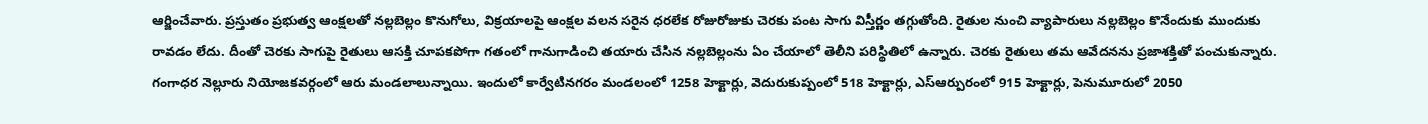ఆర్జించేవారు. ప్రస్తుతం ప్రభుత్వ ఆంక్షలతో నల్లబెల్లం కొనుగోలు, విక్రయాలపై ఆంక్షల వలన సరైన ధరలేక రోజురోజుకు చెరకు పంట సాగు విస్తీర్ణం తగ్గుతోంది. రైతుల నుంచి వ్యాపారులు నల్లబెల్లం కొనేందుకు ముందుకు రావడం లేదు. దీంతో చెరకు సాగుపై రైతులు ఆసక్తి చూపకపోగా గతంలో గానుగాడించి తయారు చేసిన నల్లబెల్లంను ఏం చేయాలో తెలీని పరిస్థితిలో ఉన్నారు. చెరకు రైతులు తమ ఆవేదనను ప్రజాశక్తితో పంచుకున్నారు.
గంగాధర నెల్లూరు నియోజకవర్గంలో ఆరు మండలాలున్నాయి. ఇందులో కార్వేటినగరం మండలంలో 1258 హెక్టార్లు, వెదురుకుప్పంలో 518 హెక్టార్లు, ఎస్ఆర్పురంలో 915 హెక్టార్లు, పెనుమూరులో 2050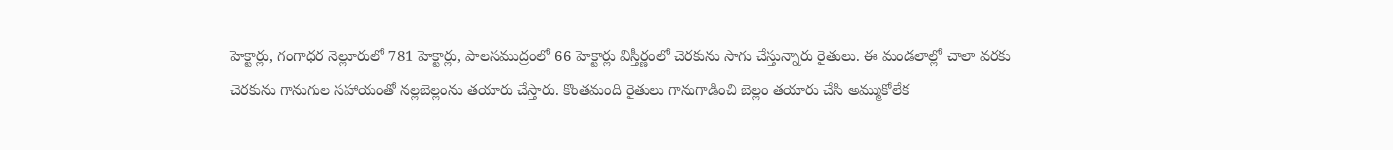హెక్టార్లు, గంగాధర నెల్లూరులో 781 హెక్టార్లు, పాలసముద్రంలో 66 హెక్టార్లు విస్తీర్ణంలో చెరకును సాగు చేస్తున్నారు రైతులు. ఈ మండలాల్లో చాలా వరకు చెరకును గానుగుల సహాయంతో నల్లబెల్లంను తయారు చేస్తారు. కొంతమంది రైతులు గానుగాడించి బెల్లం తయారు చేసి అమ్ముకోలేక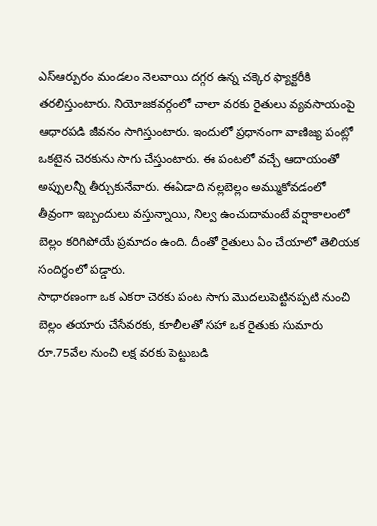ఎస్ఆర్పురం మండలం నెలవాయి దగ్గర ఉన్న చక్కెర ఫ్యాక్టరీకి తరలిస్తుంటారు. నియోజకవర్గంలో చాలా వరకు రైతులు వ్యవసాయంపై ఆధారపడి జీవనం సాగిస్తుంటారు. ఇందులో ప్రధానంగా వాణిజ్య పంట్లో ఒకటైన చెరకును సాగు చేస్తుంటారు. ఈ పంటలో వచ్చే ఆదాయంతో అప్పులన్నీ తీర్చుకునేవారు. ఈఏడాది నల్లబెల్లం అమ్ముకోవడంలో తీవ్రంగా ఇబ్బందులు వస్తున్నాయి, నిల్వ ఉంచుదామంటే వర్షాకాలంలో బెల్లం కరిగిపోయే ప్రమాదం ఉంది. దీంతో రైతులు ఏం చేయాలో తెలియక సందిగ్ధంలో పడ్డారు.
సాధారణంగా ఒక ఎకరా చెరకు పంట సాగు మొదలుపెట్టినప్పటి నుంచి బెల్లం తయారు చేసేవరకు, కూలీలతో సహా ఒక రైతుకు సుమారు రూ.75వేల నుంచి లక్ష వరకు పెట్టుబడి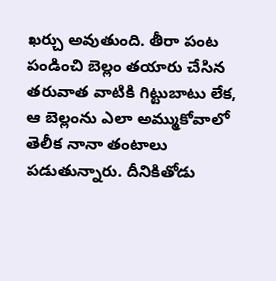ఖర్చు అవుతుంది. తీరా పంట పండించి బెల్లం తయారు చేసిన తరువాత వాటికి గిట్టుబాటు లేక, ఆ బెల్లంను ఎలా అమ్ముకోవాలో తెలీక నానా తంటాలు పడుతున్నారు. దీనికితోడు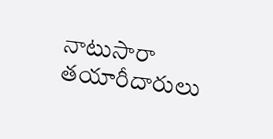నాటుసారా తయారీదారులు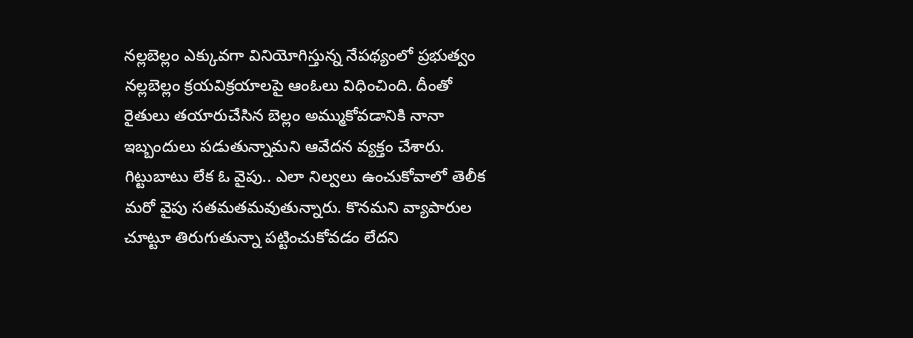నల్లబెల్లం ఎక్కువగా వినియోగిస్తున్న నేపథ్యంలో ప్రభుత్వం నల్లబెల్లం క్రయవిక్రయాలపై ఆంఓలు విధించింది. దీంతో రైతులు తయారుచేసిన బెల్లం అమ్ముకోవడానికి నానా ఇబ్బందులు పడుతున్నామని ఆవేదన వ్యక్తం చేశారు. గిట్టుబాటు లేక ఓ వైపు.. ఎలా నిల్వలు ఉంచుకోవాలో తెలీక మరో వైపు సతమతమవుతున్నారు. కొనమని వ్యాపారుల చూట్టూ తిరుగుతున్నా పట్టించుకోవడం లేదని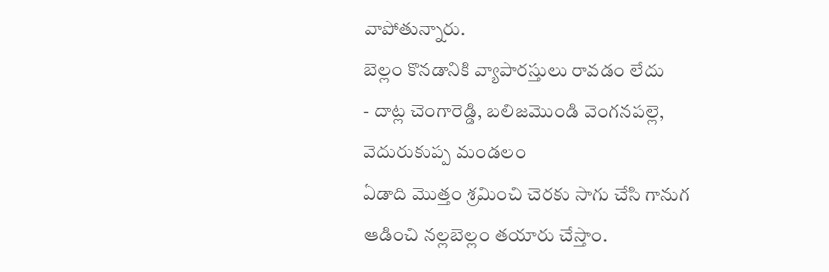వాపోతున్నారు.
బెల్లం కొనడానికి వ్యాపారస్తులు రావడం లేదు
- దాట్ల చెంగారెడ్డి, బలిజమొండి వెంగనపల్లె, వెదురుకుప్ప మండలం
ఏడాది మొత్తం శ్రమించి చెరకు సాగు చేసి గానుగ ఆడించి నల్లబెల్లం తయారు చేస్తాం.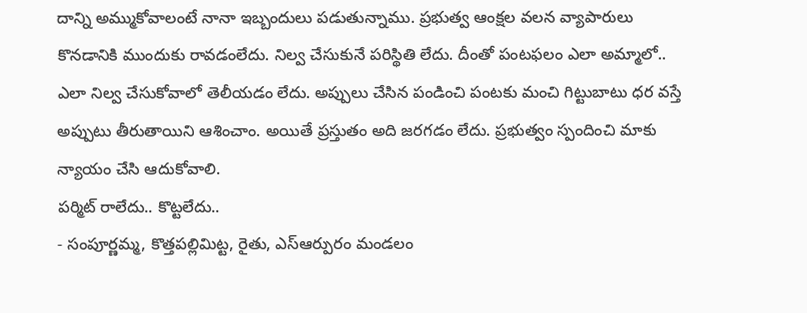దాన్ని అమ్ముకోవాలంటే నానా ఇబ్బందులు పడుతున్నాము. ప్రభుత్వ ఆంక్షల వలన వ్యాపారులు కొనడానికి ముందుకు రావడంలేదు. నిల్వ చేసుకునే పరిస్థితి లేదు. దీంతో పంటఫలం ఎలా అమ్మాలో.. ఎలా నిల్వ చేసుకోవాలో తెలీయడం లేదు. అప్పులు చేసిన పండించి పంటకు మంచి గిట్టుబాటు ధర వస్తే అప్పుటు తీరుతాయిని ఆశించాం. అయితే ప్రస్తుతం అది జరగడం లేదు. ప్రభుత్వం స్పందించి మాకు న్యాయం చేసి ఆదుకోవాలి.
పర్మిట్ రాలేదు.. కొట్టలేదు..
- సంపూర్ణమ్మ, కొత్తపల్లిమిట్ట, రైతు, ఎస్ఆర్పురం మండలం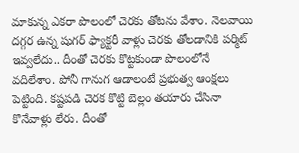మాకున్న ఎకరా పొలంలో చెరకు తోటను వేశాం. నెలవాయి దగ్గర ఉన్న షుగర్ ఫ్యాక్టరీ వాళ్లు చెరకు తోలడానికి పర్మిట్ ఇవ్వలేదు.. దీంతో చెరకు కొట్టకుండా పొలంలోనే వదిలేశాం. పోనీ గానుగ ఆడాలంటే ప్రభుత్వ ఆంక్షలు పెట్టింది. కష్టపడి చెరక కొట్టి బెల్లం తయారు చేసినా కొనేవాళ్లు లేరు. దీంతో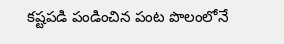కష్టపడి పండించిన పంట పొలంలోనే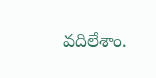వదిలేశాం.